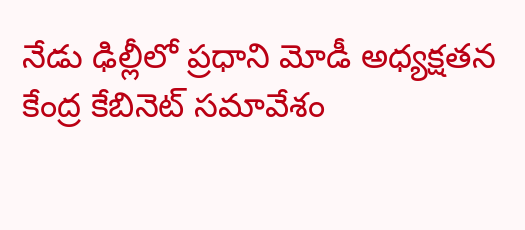నేడు ఢిల్లీలో ప్రధాని మోడీ అధ్యక్షతన కేంద్ర కేబినెట్ సమావేశం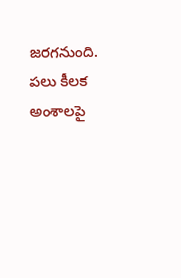జరగనుంది. పలు కీలక అంశాలపై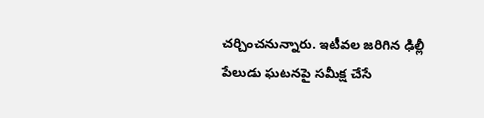చర్చించనున్నారు. ఇటీవల జరిగిన ఢిల్లీ పేలుడు ఘటనపై సమీక్ష చేసే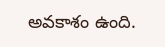అవకాశం ఉంది.